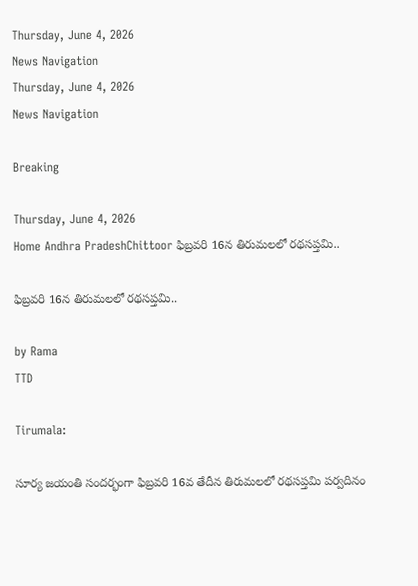Thursday, June 4, 2026
News Navigation
Thursday, June 4, 2026
News Navigation

Breaking

Thursday, June 4, 2026
Home Andhra PradeshChittoor ఫిబ్రవరి 16న తిరుమలలో ర‌థ‌స‌ప్త‌మి..

ఫిబ్రవరి 16న తిరుమలలో ర‌థ‌స‌ప్త‌మి..

by Rama
TTD

Tirumala:

సూర్య జయంతి సందర్భంగా ఫిబ్ర‌వరి 16వ తేదీన తిరుమ‌లలో రథసప్తమి పర్వదినం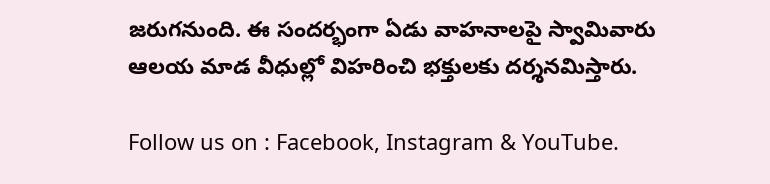జరుగనుంది. ఈ సందర్భంగా ఏడు వాహనాలపై స్వామివారు ఆలయ మాడ వీధుల్లో విహరించి భక్తులకు దర్శనమిస్తారు.

Follow us on : Facebook, Instagram & YouTube.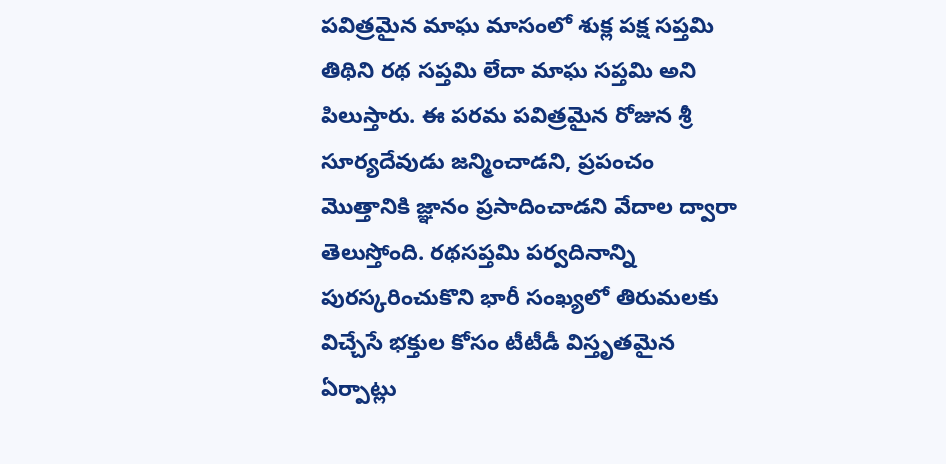పవిత్రమైన మాఘ మాసంలో శుక్ల పక్ష సప్తమి తిథిని రథ సప్తమి లేదా మాఘ సప్తమి అని పిలుస్తారు. ఈ ప‌ర‌మ పవిత్రమైన రోజున శ్రీ సూర్యదేవుడు జ‌న్మించాడ‌ని, ప్రపంచం మొత్తానికి జ్ఞానం ప్ర‌సాదించాడ‌ని వేదాల ద్వారా తెలుస్తోంది. రథ‌సప్తమి ప‌ర్వ‌దినాన్ని పుర‌స్క‌రించుకొని భారీ సంఖ్యలో తిరుమ‌ల‌కు విచ్చేసే భక్తుల కోసం టీటీడీ విస్తృతమైన ఏర్పాట్లు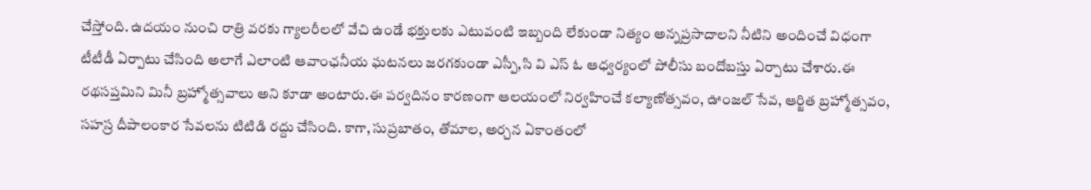చేస్తోంది. ఉదయం నుంచి రాత్రి వరకు గ్యాలరీలలో వేచి ఉండే భక్తులకు ఎటువంటి ఇబ్బంది లేకుండా నిత్యం అన్నప్రసాదాలని నీటిని అందించే విధంగా టీటీడీ ఏర్పాటు చేసింది అలాగే ఎలాంటి ఆవాంఛనీయ ఘటనలు జరగకుండా ఎస్పీ,సి వి ఎస్ ఓ ఆధ్వర్యంలో పోలీసు బందోబస్తు ఏర్పాటు చేశారు.ఈ ర‌థ‌సప్తమిని మినీ బ్రహ్మోత్సవాలు అని కూడా అంటారు.ఈ పర్వదినం కారణంగా ఆలయంలో నిర్వహించే కల్యాణోత్సవం, ఊంజల్ సేవ, ఆర్జిత బ్రహ్మోత్సవం, సహస్ర దీపాలంకార సేవలను టిటిడి రద్దు చేసింది. కాగా, సుప్రబాతం, తోమాల, అర్చన ఏకాంతంలో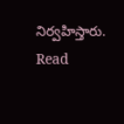నిర్వహిస్తారు. Read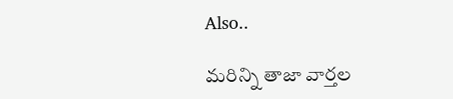Also..

మరిన్ని తాజా వార్తల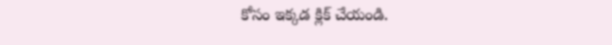కోసం ఇక్కడ క్లిక్ చేయండి.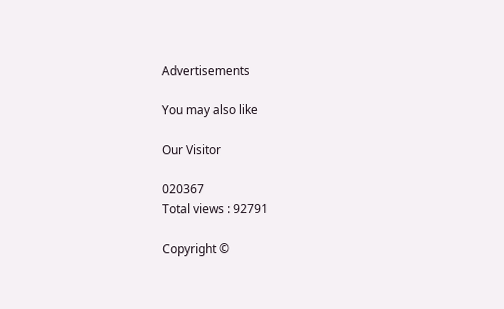Advertisements

You may also like

Our Visitor

020367
Total views : 92791

Copyright ©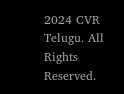2024 CVR Telugu. All Rights Reserved.